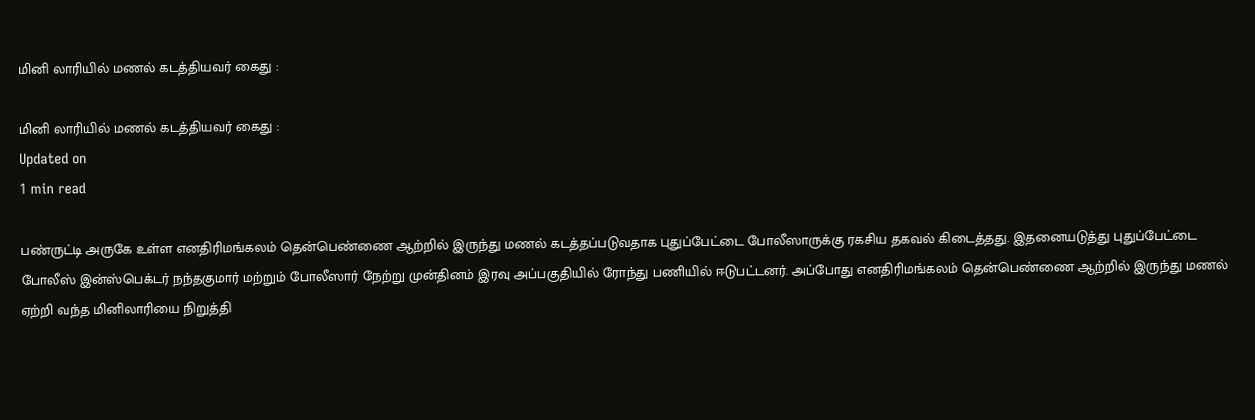மினி லாரியில் மணல் கடத்தியவர் கைது :

மினி லாரியில் மணல் கடத்தியவர் கைது :
Updated on
1 min read

பண்ருட்டி அருகே உள்ள எனதிரிமங்கலம் தென்பெண்ணை ஆற்றில் இருந்து மணல் கடத்தப்படுவதாக புதுப்பேட்டை போலீஸாருக்கு ரகசிய தகவல் கிடைத்தது. இதனையடுத்து புதுப்பேட்டை போலீஸ் இன்ஸ்பெக்டர் நந்தகுமார் மற்றும் போலீஸார் நேற்று முன்தினம் இரவு அப்பகுதியில் ரோந்து பணியில் ஈடுபட்டனர். அப்போது எனதிரிமங்கலம் தென்பெண்ணை ஆற்றில் இருந்து மணல் ஏற்றி வந்த மினிலாரியை நிறுத்தி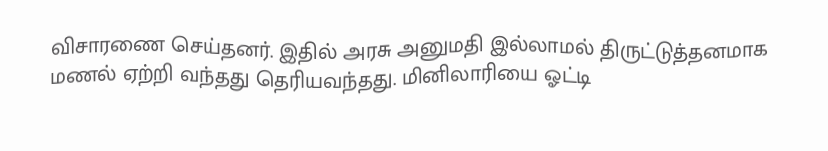விசாரணை செய்தனர். இதில் அரசு அனுமதி இல்லாமல் திருட்டுத்தனமாக மணல் ஏற்றி வந்தது தெரியவந்தது. மினிலாரியை ஓட்டி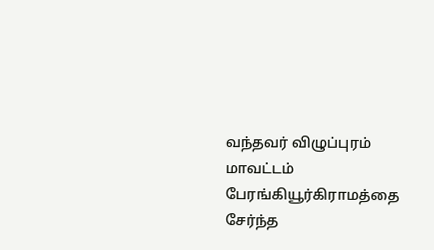வந்தவர் விழுப்புரம் மாவட்டம் பேரங்கியூர்கிராமத்தை சேர்ந்த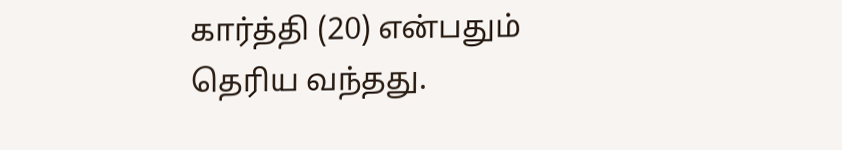கார்த்தி (20) என்பதும் தெரிய வந்தது.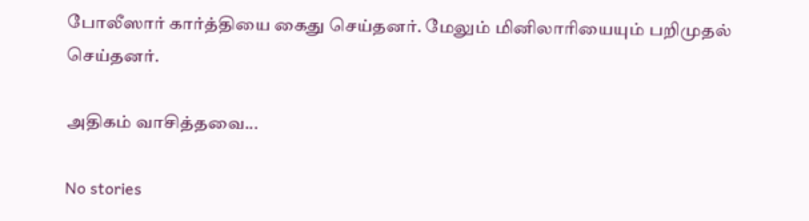போலீஸார் கார்த்தியை கைது செய்தனர். மேலும் மினிலாரியையும் பறிமுதல் செய்தனர்.

அதிகம் வாசித்தவை...

No stories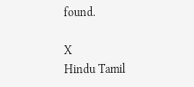found.

X
Hindu Tamil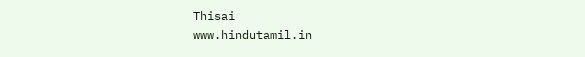Thisai
www.hindutamil.in